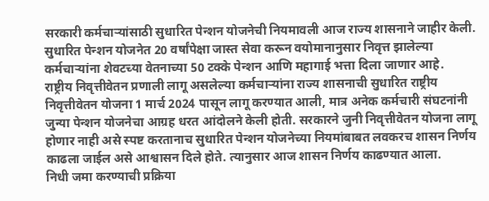सरकारी कर्मचाऱ्यांसाठी सुधारित पेन्शन योजनेची नियमावली आज राज्य शासनाने जाहीर केली. सुधारित पेन्शन योजनेत 20 वर्षांपेक्षा जास्त सेवा करून वयोमानानुसार निवृत्त झालेल्या कर्मचाऱ्यांना शेवटच्या वेतनाच्या 50 टक्के पेन्शन आणि महागाई भत्ता दिला जाणार आहे.
राष्ट्रीय निवृत्तीवेतन प्रणाली लागू असलेल्या कर्मचाऱ्यांना राज्य शासनाची सुधारित राष्ट्रीय निवृत्तीवेतन योजना 1 मार्च 2024 पासून लागू करण्यात आली, मात्र अनेक कर्मचारी संघटनांनी जुन्या पेन्शन योजनेचा आग्रह धरत आंदोलने केली होती. सरकारने जुनी निवृत्तीवेतन योजना लागू होणार नाही असे स्पष्ट करतानाच सुधारित पेन्शन योजनेच्या नियमांबाबत लवकरच शासन निर्णय काढला जाईल असे आश्वासन दिले होते. त्यानुसार आज शासन निर्णय काढण्यात आला.
निधी जमा करण्याची प्रक्रिया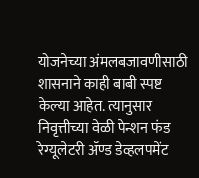योजनेच्या अंमलबजावणीसाठी शासनाने काही बाबी स्पष्ट केल्या आहेत. त्यानुसार निवृत्तीच्या वेळी पेन्शन फंड रेग्यूलेटरी ॲण्ड डेव्हलपमेंट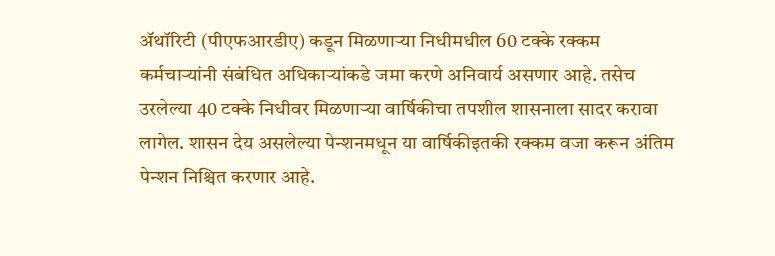ॲथॉरिटी (पीएफआरडीए) कडून मिळणाऱ्या निधीमधील 60 टक्के रक्कम कर्मचाऱ्यांनी संबंधित अधिकाऱ्यांकडे जमा करणे अनिवार्य असणार आहे. तसेच उरलेल्या 40 टक्के निधीवर मिळणाऱ्या वार्षिकीचा तपशील शासनाला सादर करावा लागेल. शासन देय असलेल्या पेन्शनमधून या वार्षिकीइतकी रक्कम वजा करून अंतिम पेन्शन निश्चित करणार आहे.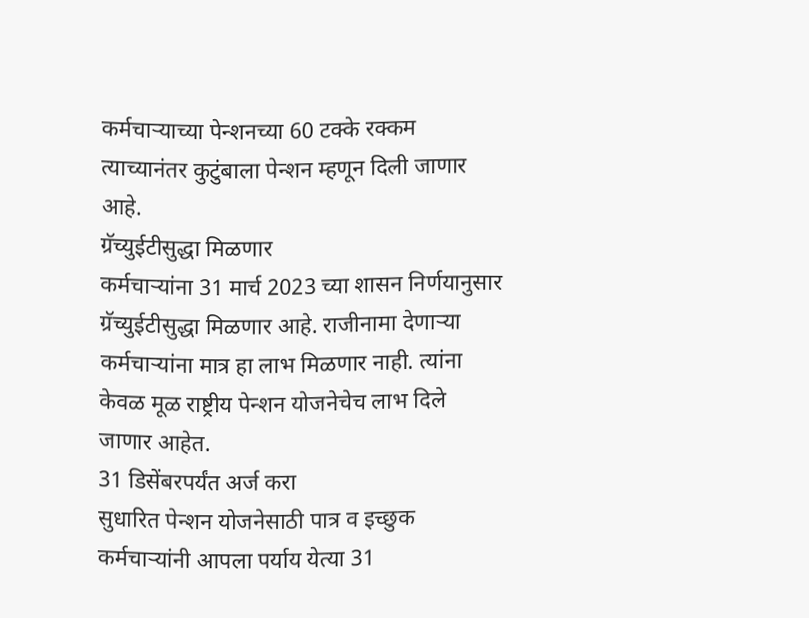कर्मचाऱ्याच्या पेन्शनच्या 60 टक्के रक्कम त्याच्यानंतर कुटुंबाला पेन्शन म्हणून दिली जाणार आहे.
ग्रॅच्युईटीसुद्धा मिळणार
कर्मचाऱ्यांना 31 मार्च 2023 च्या शासन निर्णयानुसार ग्रॅच्युईटीसुद्धा मिळणार आहे. राजीनामा देणाऱ्या कर्मचाऱ्यांना मात्र हा लाभ मिळणार नाही. त्यांना केवळ मूळ राष्ट्रीय पेन्शन योजनेचेच लाभ दिले जाणार आहेत.
31 डिसेंबरपर्यंत अर्ज करा
सुधारित पेन्शन योजनेसाठी पात्र व इच्छुक कर्मचाऱ्यांनी आपला पर्याय येत्या 31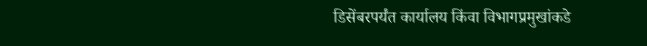डिसेंबरपर्यंत कार्यालय किंवा विभागप्रमुखांकडे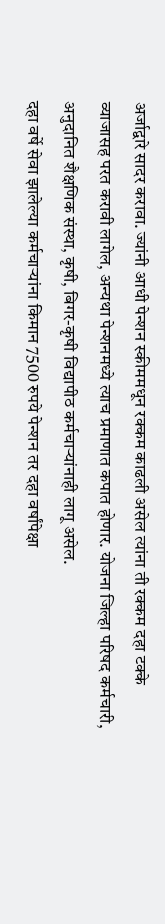अर्जाद्वारे सादर करावा. ज्यांनी आधी पेन्शन स्कीममधून रक्कम काढली असेल त्यांना ती रक्कम दहा टक्के व्याजासह परत करावी लागेल, अन्यथा पेन्शनमध्ये त्याच प्रमाणात कपात होणार. योजना जिल्हा परिषद कर्मचारी, अनुदानित शैक्षणिक संस्था, कृषी, बिगर-कृषी विद्यापीठ कर्मचाऱ्यांनाही लागू असेल.
दहा वर्षे सेवा झालेल्या कर्मचाऱ्यांना किमान 7500 रुपये पेन्शन तर दहा वर्षांपेक्षा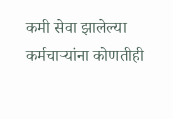कमी सेवा झालेल्या कर्मचाऱ्यांना कोणतीही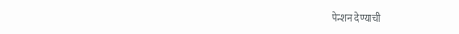पेन्शन देण्याची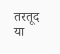तरतूद या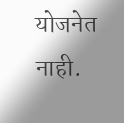योजनेत नाही.